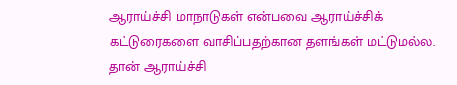ஆராய்ச்சி மாநாடுகள் என்பவை ஆராய்ச்சிக் கட்டுரைகளை வாசிப்பதற்கான தளங்கள் மட்டுமல்ல. தான் ஆராய்ச்சி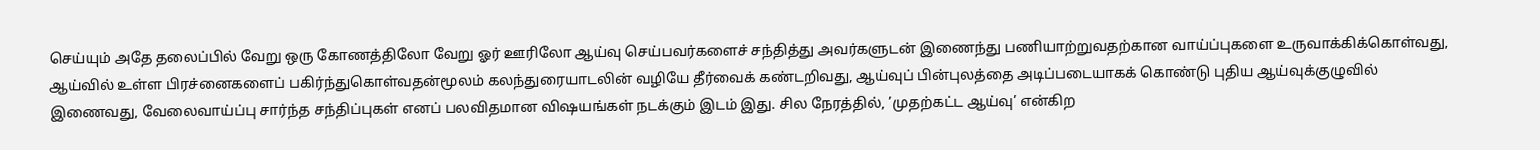செய்யும் அதே தலைப்பில் வேறு ஒரு கோணத்திலோ வேறு ஓர் ஊரிலோ ஆய்வு செய்பவர்களைச் சந்தித்து அவர்களுடன் இணைந்து பணியாற்றுவதற்கான வாய்ப்புகளை உருவாக்கிக்கொள்வது, ஆய்வில் உள்ள பிரச்னைகளைப் பகிர்ந்துகொள்வதன்மூலம் கலந்துரையாடலின் வழியே தீர்வைக் கண்டறிவது, ஆய்வுப் பின்புலத்தை அடிப்படையாகக் கொண்டு புதிய ஆய்வுக்குழுவில் இணைவது, வேலைவாய்ப்பு சார்ந்த சந்திப்புகள் எனப் பலவிதமான விஷயங்கள் நடக்கும் இடம் இது. சில நேரத்தில், ’முதற்கட்ட ஆய்வு’ என்கிற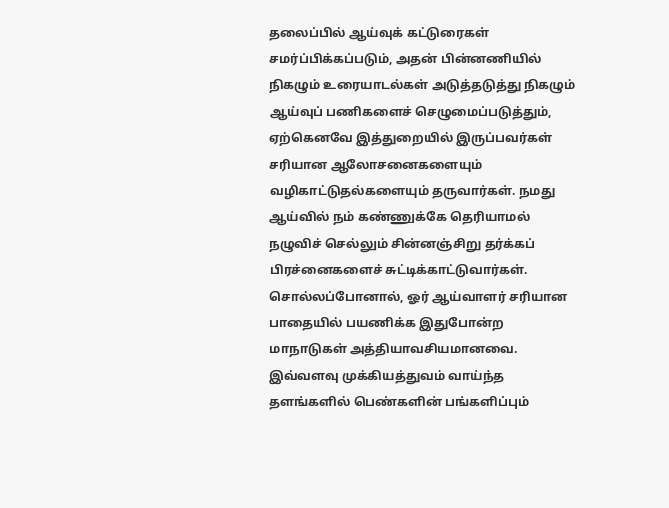தலைப்பில் ஆய்வுக் கட்டுரைகள் சமர்ப்பிக்கப்படும், அதன் பின்னணியில் நிகழும் உரையாடல்கள் அடுத்தடுத்து நிகழும் ஆய்வுப் பணிகளைச் செழுமைப்படுத்தும், ஏற்கெனவே இத்துறையில் இருப்பவர்கள் சரியான ஆலோசனைகளையும் வழிகாட்டுதல்களையும் தருவார்கள். நமது ஆய்வில் நம் கண்ணுக்கே தெரியாமல் நழுவிச் செல்லும் சின்னஞ்சிறு தர்க்கப் பிரச்னைகளைச் சுட்டிக்காட்டுவார்கள். சொல்லப்போனால், ஓர் ஆய்வாளர் சரியான பாதையில் பயணிக்க இதுபோன்ற மாநாடுகள் அத்தியாவசியமானவை. இவ்வளவு முக்கியத்துவம் வாய்ந்த தளங்களில் பெண்களின் பங்களிப்பும்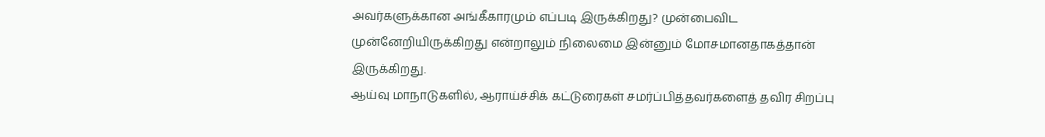அவர்களுக்கான அங்கீகாரமும் எப்படி இருக்கிறது? முன்பைவிட முன்னேறியிருக்கிறது என்றாலும் நிலைமை இன்னும் மோசமானதாகத்தான் இருக்கிறது.
ஆய்வு மாநாடுகளில், ஆராய்ச்சிக் கட்டுரைகள் சமர்ப்பித்தவர்களைத் தவிர சிறப்பு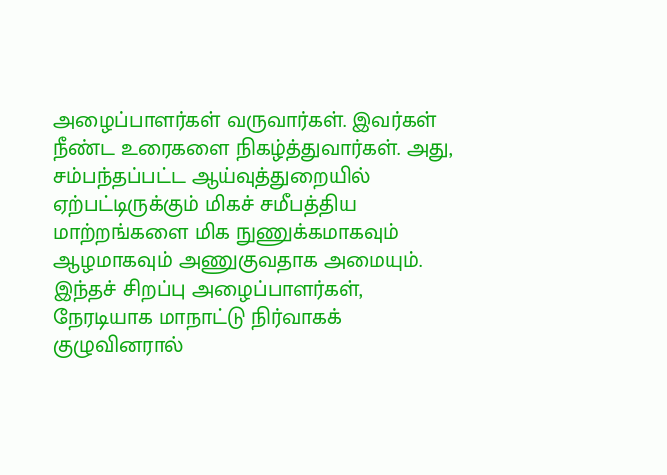அழைப்பாளர்கள் வருவார்கள். இவர்கள் நீண்ட உரைகளை நிகழ்த்துவார்கள். அது, சம்பந்தப்பட்ட ஆய்வுத்துறையில் ஏற்பட்டிருக்கும் மிகச் சமீபத்திய மாற்றங்களை மிக நுணுக்கமாகவும் ஆழமாகவும் அணுகுவதாக அமையும். இந்தச் சிறப்பு அழைப்பாளர்கள், நேரடியாக மாநாட்டு நிர்வாகக் குழுவினரால்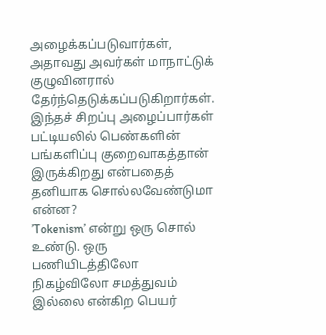அழைக்கப்படுவார்கள், அதாவது அவர்கள் மாநாட்டுக் குழுவினரால் தேர்ந்தெடுக்கப்படுகிறார்கள். இந்தச் சிறப்பு அழைப்பார்கள் பட்டியலில் பெண்களின் பங்களிப்பு குறைவாகத்தான் இருக்கிறது என்பதைத் தனியாக சொல்லவேண்டுமா என்ன?
’Tokenism’ என்று ஒரு சொல் உண்டு. ஒரு பணியிடத்திலோ நிகழ்விலோ சமத்துவம் இல்லை என்கிற பெயர்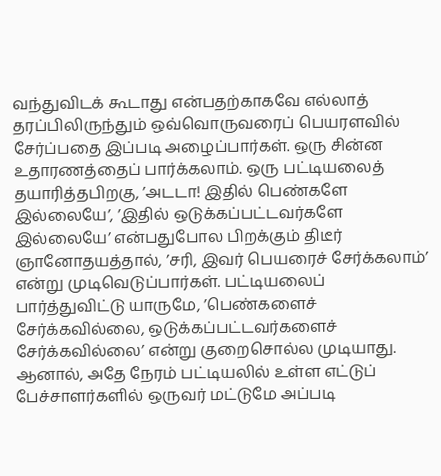வந்துவிடக் கூடாது என்பதற்காகவே எல்லாத் தரப்பிலிருந்தும் ஒவ்வொருவரைப் பெயரளவில் சேர்ப்பதை இப்படி அழைப்பார்கள். ஒரு சின்ன உதாரணத்தைப் பார்க்கலாம். ஒரு பட்டியலைத் தயாரித்தபிறகு, ’அடடா! இதில் பெண்களே இல்லையே’, ’இதில் ஒடுக்கப்பட்டவர்களே இல்லையே’ என்பதுபோல பிறக்கும் திடீர் ஞானோதயத்தால், ’சரி, இவர் பெயரைச் சேர்க்கலாம்’ என்று முடிவெடுப்பார்கள். பட்டியலைப் பார்த்துவிட்டு யாருமே, ’பெண்களைச் சேர்க்கவில்லை, ஒடுக்கப்பட்டவர்களைச் சேர்க்கவில்லை’ என்று குறைசொல்ல முடியாது. ஆனால், அதே நேரம் பட்டியலில் உள்ள எட்டுப் பேச்சாளர்களில் ஒருவர் மட்டுமே அப்படி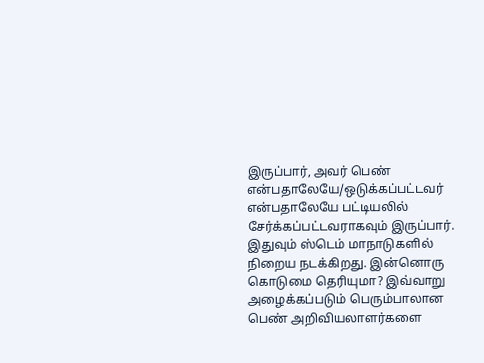இருப்பார், அவர் பெண் என்பதாலேயே/ஒடுக்கப்பட்டவர் என்பதாலேயே பட்டியலில் சேர்க்கப்பட்டவராகவும் இருப்பார். இதுவும் ஸ்டெம் மாநாடுகளில் நிறைய நடக்கிறது. இன்னொரு கொடுமை தெரியுமா? இவ்வாறு அழைக்கப்படும் பெரும்பாலான பெண் அறிவியலாளர்களை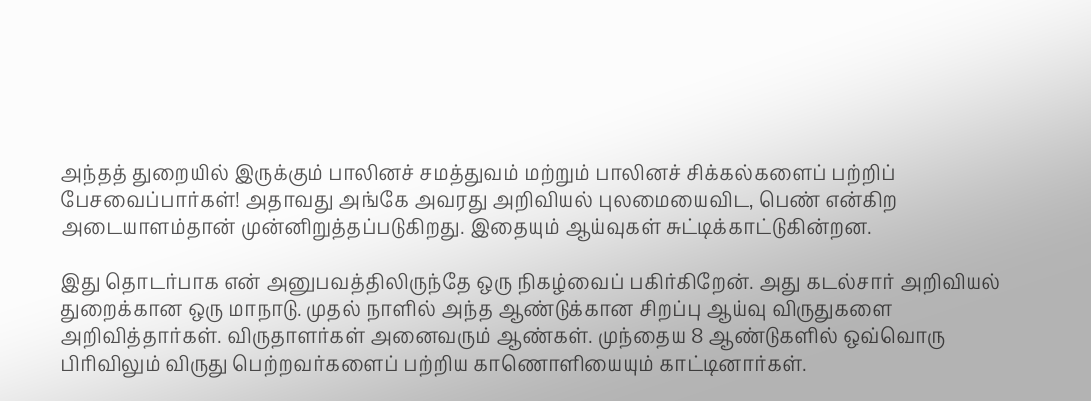அந்தத் துறையில் இருக்கும் பாலினச் சமத்துவம் மற்றும் பாலினச் சிக்கல்களைப் பற்றிப் பேசவைப்பார்கள்! அதாவது அங்கே அவரது அறிவியல் புலமையைவிட, பெண் என்கிற அடையாளம்தான் முன்னிறுத்தப்படுகிறது. இதையும் ஆய்வுகள் சுட்டிக்காட்டுகின்றன.

இது தொடர்பாக என் அனுபவத்திலிருந்தே ஒரு நிகழ்வைப் பகிர்கிறேன். அது கடல்சார் அறிவியல் துறைக்கான ஒரு மாநாடு. முதல் நாளில் அந்த ஆண்டுக்கான சிறப்பு ஆய்வு விருதுகளை அறிவித்தார்கள். விருதாளர்கள் அனைவரும் ஆண்கள். முந்தைய 8 ஆண்டுகளில் ஒவ்வொரு பிரிவிலும் விருது பெற்றவர்களைப் பற்றிய காணொளியையும் காட்டினார்கள்.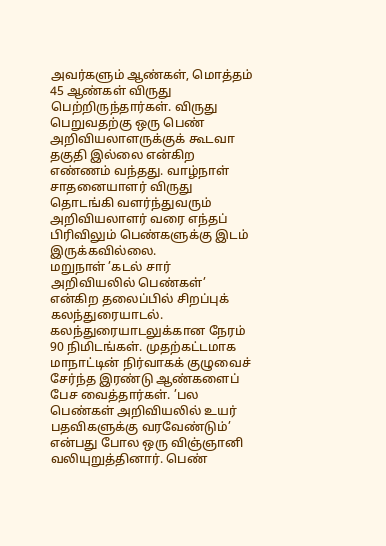அவர்களும் ஆண்கள், மொத்தம் 45 ஆண்கள் விருது பெற்றிருந்தார்கள். விருது பெறுவதற்கு ஒரு பெண் அறிவியலாளருக்குக் கூடவா தகுதி இல்லை என்கிற எண்ணம் வந்தது. வாழ்நாள் சாதனையாளர் விருது தொடங்கி வளர்ந்துவரும் அறிவியலாளர் வரை எந்தப் பிரிவிலும் பெண்களுக்கு இடம் இருக்கவில்லை.
மறுநாள் ’கடல் சார் அறிவியலில் பெண்கள்’ என்கிற தலைப்பில் சிறப்புக் கலந்துரையாடல். கலந்துரையாடலுக்கான நேரம் 90 நிமிடங்கள். முதற்கட்டமாக மாநாட்டின் நிர்வாகக் குழுவைச் சேர்ந்த இரண்டு ஆண்களைப் பேச வைத்தார்கள். ’பல பெண்கள் அறிவியலில் உயர் பதவிகளுக்கு வரவேண்டும்’ என்பது போல ஒரு விஞ்ஞானி வலியுறுத்தினார். பெண்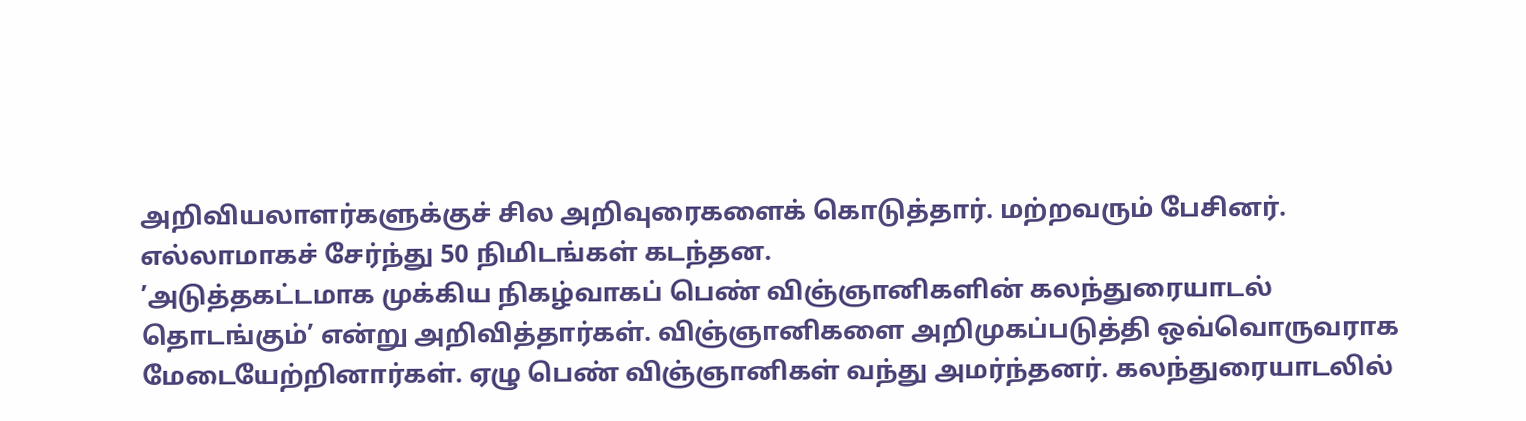அறிவியலாளர்களுக்குச் சில அறிவுரைகளைக் கொடுத்தார். மற்றவரும் பேசினர். எல்லாமாகச் சேர்ந்து 50 நிமிடங்கள் கடந்தன.
’அடுத்தகட்டமாக முக்கிய நிகழ்வாகப் பெண் விஞ்ஞானிகளின் கலந்துரையாடல் தொடங்கும்’ என்று அறிவித்தார்கள். விஞ்ஞானிகளை அறிமுகப்படுத்தி ஒவ்வொருவராக மேடையேற்றினார்கள். ஏழு பெண் விஞ்ஞானிகள் வந்து அமர்ந்தனர். கலந்துரையாடலில்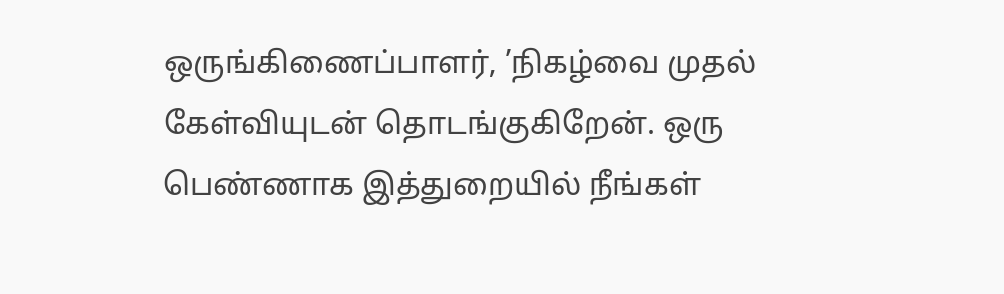ஒருங்கிணைப்பாளர், ’நிகழ்வை முதல் கேள்வியுடன் தொடங்குகிறேன். ஒரு பெண்ணாக இத்துறையில் நீங்கள்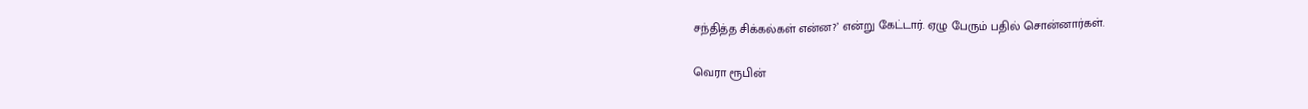சந்தித்த சிக்கல்கள் என்ன?’ என்று கேட்டார். ஏழு பேரும் பதில் சொன்னார்கள்.

வெரா ரூபின்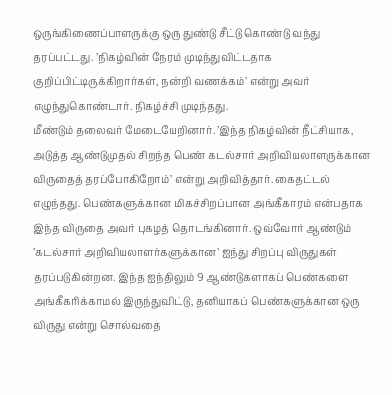ஒருங்கிணைப்பாளருக்கு ஒரு துண்டு சீட்டு கொண்டு வந்து தரப்பட்டது. ’நிகழ்வின் நேரம் முடிந்துவிட்டதாக குறிப்பிட்டிருக்கிறார்கள், நன்றி வணக்கம்’ என்று அவர் எழுந்துகொண்டார். நிகழ்ச்சி முடிந்தது.
மீண்டும் தலைவர் மேடையேறினார். ’இந்த நிகழ்வின் நீட்சியாக, அடுத்த ஆண்டுமுதல் சிறந்த பெண் கடல்சார் அறிவியலாளருக்கான விருதைத் தரப்போகிறோம்’ என்று அறிவித்தார். கைதட்டல் எழுந்தது. பெண்களுக்கான மிகச்சிறப்பான அங்கீகாரம் என்பதாக இந்த விருதை அவர் புகழத் தொடங்கினார். ஒவ்வோர் ஆண்டும் ’கடல்சார் அறிவியலாளர்களுக்கான’ ஐந்து சிறப்பு விருதுகள் தரப்படுகின்றன. இந்த ஐந்திலும் 9 ஆண்டுகளாகப் பெண்களை அங்கீகரிக்காமல் இருந்துவிட்டு, தனியாகப் பெண்களுக்கான ஒரு விருது என்று சொல்வதை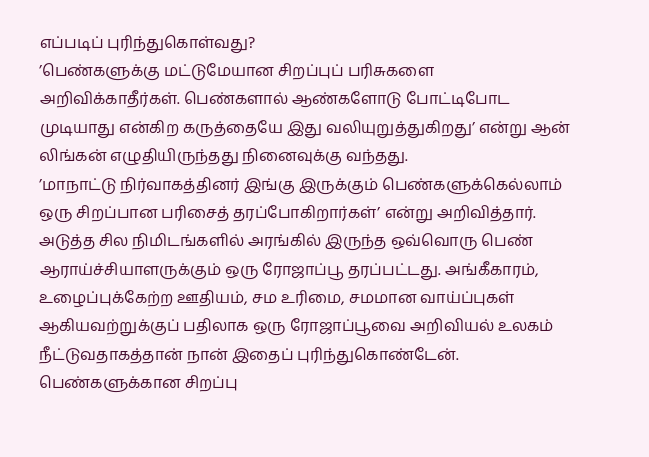எப்படிப் புரிந்துகொள்வது?
’பெண்களுக்கு மட்டுமேயான சிறப்புப் பரிசுகளை அறிவிக்காதீர்கள். பெண்களால் ஆண்களோடு போட்டிபோட முடியாது என்கிற கருத்தையே இது வலியுறுத்துகிறது’ என்று ஆன் லிங்கன் எழுதியிருந்தது நினைவுக்கு வந்தது.
’மாநாட்டு நிர்வாகத்தினர் இங்கு இருக்கும் பெண்களுக்கெல்லாம் ஒரு சிறப்பான பரிசைத் தரப்போகிறார்கள்’ என்று அறிவித்தார். அடுத்த சில நிமிடங்களில் அரங்கில் இருந்த ஒவ்வொரு பெண் ஆராய்ச்சியாளருக்கும் ஒரு ரோஜாப்பூ தரப்பட்டது. அங்கீகாரம், உழைப்புக்கேற்ற ஊதியம், சம உரிமை, சமமான வாய்ப்புகள் ஆகியவற்றுக்குப் பதிலாக ஒரு ரோஜாப்பூவை அறிவியல் உலகம் நீட்டுவதாகத்தான் நான் இதைப் புரிந்துகொண்டேன். பெண்களுக்கான சிறப்பு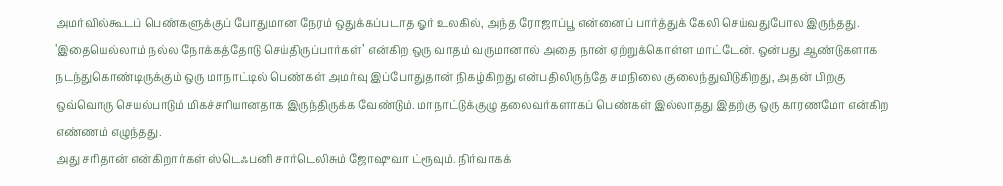அமர்வில்கூடப் பெண்களுக்குப் போதுமான நேரம் ஒதுக்கப்படாத ஓர் உலகில், அந்த ரோஜாப்பூ என்னைப் பார்த்துக் கேலி செய்வதுபோல இருந்தது. ’இதையெல்லாம் நல்ல நோக்கத்தோடு செய்திருப்பார்கள்’ என்கிற ஒரு வாதம் வருமானால் அதை நான் ஏற்றுக்கொள்ள மாட்டேன். ஒன்பது ஆண்டுகளாக நடந்துகொண்டிருக்கும் ஒரு மாநாட்டில் பெண்கள் அமர்வு இப்போதுதான் நிகழ்கிறது என்பதிலிருந்தே சமநிலை குலைந்துவிடுகிறது, அதன் பிறகு ஒவ்வொரு செயல்பாடும் மிகச்சரியானதாக இருந்திருக்க வேண்டும். மாநாட்டுக்குழு தலைவர்களாகப் பெண்கள் இல்லாதது இதற்கு ஒரு காரணமோ என்கிற எண்ணம் எழுந்தது.
அது சரிதான் என்கிறார்கள் ஸ்டெஃபனி சார்டெலிசும் ஜோஷுவா ட்ரூவும். நிர்வாகக்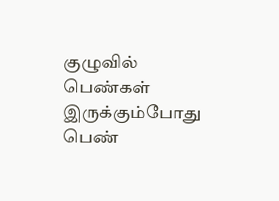குழுவில் பெண்கள் இருக்கும்போது பெண்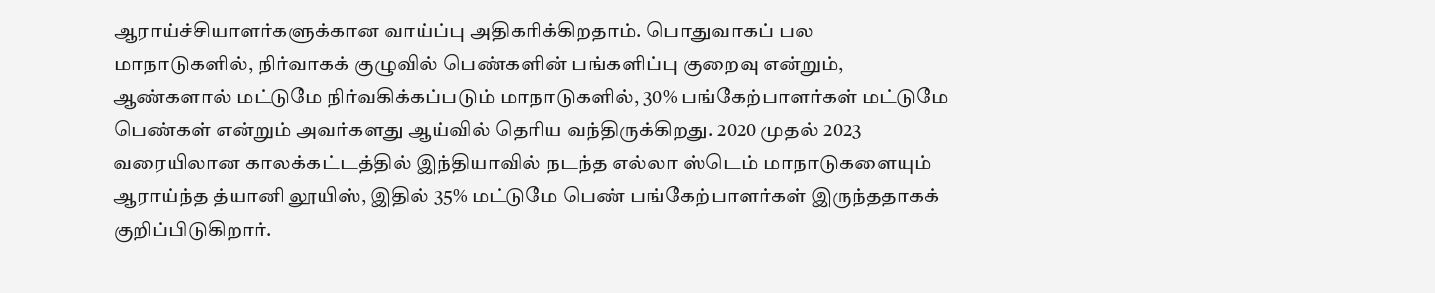ஆராய்ச்சியாளர்களுக்கான வாய்ப்பு அதிகரிக்கிறதாம். பொதுவாகப் பல மாநாடுகளில், நிர்வாகக் குழுவில் பெண்களின் பங்களிப்பு குறைவு என்றும், ஆண்களால் மட்டுமே நிர்வகிக்கப்படும் மாநாடுகளில், 30% பங்கேற்பாளர்கள் மட்டுமே பெண்கள் என்றும் அவர்களது ஆய்வில் தெரிய வந்திருக்கிறது. 2020 முதல் 2023 வரையிலான காலக்கட்டத்தில் இந்தியாவில் நடந்த எல்லா ஸ்டெம் மாநாடுகளையும் ஆராய்ந்த த்யானி லூயிஸ், இதில் 35% மட்டுமே பெண் பங்கேற்பாளர்கள் இருந்ததாகக் குறிப்பிடுகிறார்.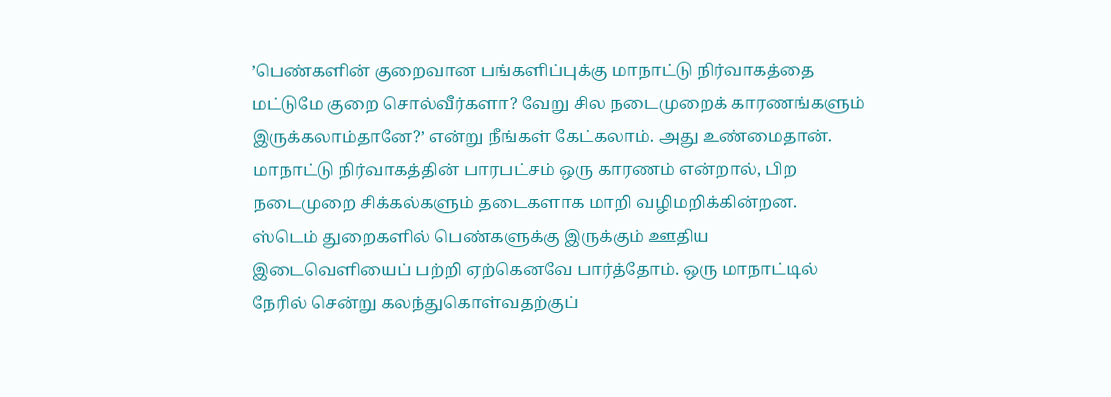’பெண்களின் குறைவான பங்களிப்புக்கு மாநாட்டு நிர்வாகத்தை மட்டுமே குறை சொல்வீர்களா? வேறு சில நடைமுறைக் காரணங்களும் இருக்கலாம்தானே?’ என்று நீங்கள் கேட்கலாம். அது உண்மைதான். மாநாட்டு நிர்வாகத்தின் பாரபட்சம் ஒரு காரணம் என்றால், பிற நடைமுறை சிக்கல்களும் தடைகளாக மாறி வழிமறிக்கின்றன. ஸ்டெம் துறைகளில் பெண்களுக்கு இருக்கும் ஊதிய இடைவெளியைப் பற்றி ஏற்கெனவே பார்த்தோம். ஒரு மாநாட்டில் நேரில் சென்று கலந்துகொள்வதற்குப்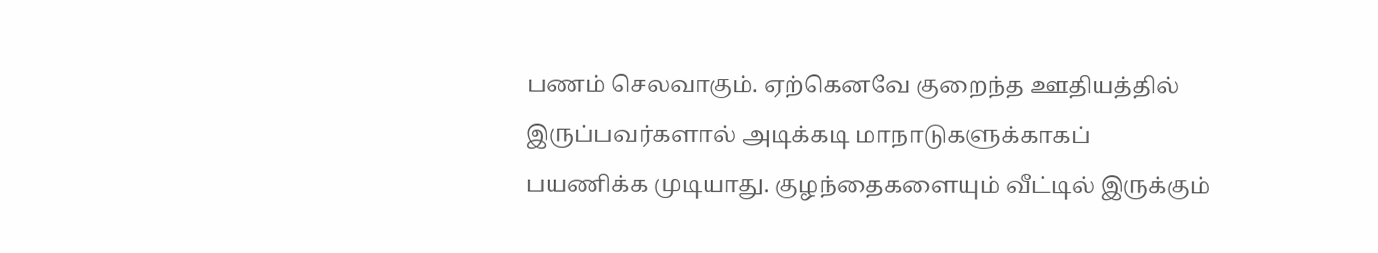பணம் செலவாகும். ஏற்கெனவே குறைந்த ஊதியத்தில் இருப்பவர்களால் அடிக்கடி மாநாடுகளுக்காகப் பயணிக்க முடியாது. குழந்தைகளையும் வீட்டில் இருக்கும்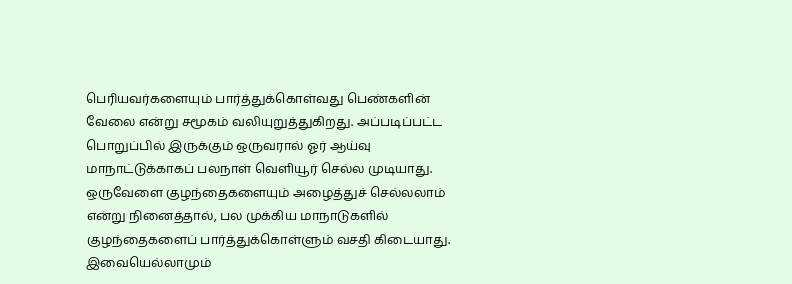பெரியவர்களையும் பார்த்துக்கொள்வது பெண்களின் வேலை என்று சமூகம் வலியுறுத்துகிறது. அப்படிப்பட்ட பொறுப்பில் இருக்கும் ஒருவரால் ஓர் ஆய்வு மாநாட்டுக்காகப் பலநாள் வெளியூர் செல்ல முடியாது. ஒருவேளை குழந்தைகளையும் அழைத்துச் செல்லலாம் என்று நினைத்தால், பல முக்கிய மாநாடுகளில் குழந்தைகளைப் பார்த்துக்கொள்ளும் வசதி கிடையாது. இவையெல்லாமும்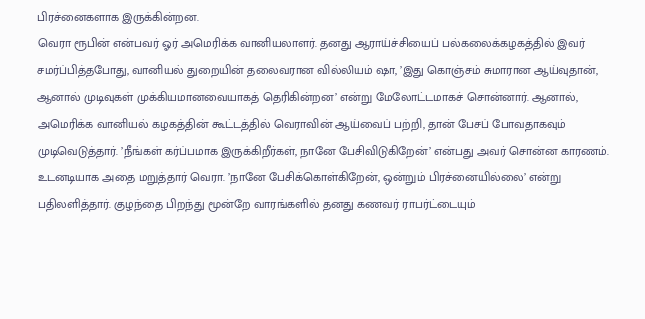பிரச்னைகளாக இருக்கின்றன.
வெரா ரூபின் என்பவர் ஓர் அமெரிக்க வானியலாளர். தனது ஆராய்ச்சியைப் பல்கலைக்கழகத்தில் இவர் சமர்ப்பித்தபோது, வானியல் துறையின் தலைவரான வில்லியம் ஷா, ’இது கொஞ்சம் சுமாரான ஆய்வுதான், ஆனால் முடிவுகள் முக்கியமானவையாகத் தெரிகின்றன’ என்று மேலோட்டமாகச் சொன்னார். ஆனால், அமெரிக்க வானியல் கழகத்தின் கூட்டத்தில் வெராவின் ஆய்வைப் பற்றி, தான் பேசப் போவதாகவும் முடிவெடுத்தார். ’நீங்கள் கர்ப்பமாக இருக்கிறீர்கள், நானே பேசிவிடுகிறேன்’ என்பது அவர் சொன்ன காரணம். உடனடியாக அதை மறுத்தார் வெரா. ’நானே பேசிக்கொள்கிறேன், ஒன்றும் பிரச்னையில்லை’ என்று பதிலளித்தார். குழந்தை பிறந்து மூன்றே வாரங்களில் தனது கணவர் ராபர்ட்டையும்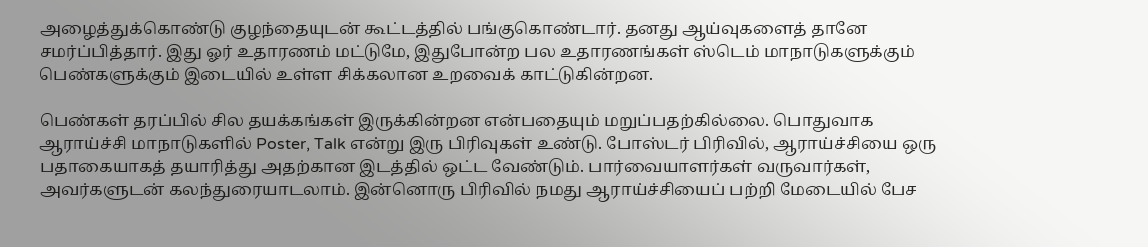அழைத்துக்கொண்டு குழந்தையுடன் கூட்டத்தில் பங்குகொண்டார். தனது ஆய்வுகளைத் தானே சமர்ப்பித்தார். இது ஓர் உதாரணம் மட்டுமே, இதுபோன்ற பல உதாரணங்கள் ஸ்டெம் மாநாடுகளுக்கும் பெண்களுக்கும் இடையில் உள்ள சிக்கலான உறவைக் காட்டுகின்றன.

பெண்கள் தரப்பில் சில தயக்கங்கள் இருக்கின்றன என்பதையும் மறுப்பதற்கில்லை. பொதுவாக ஆராய்ச்சி மாநாடுகளில் Poster, Talk என்று இரு பிரிவுகள் உண்டு. போஸ்டர் பிரிவில், ஆராய்ச்சியை ஒரு பதாகையாகத் தயாரித்து அதற்கான இடத்தில் ஒட்ட வேண்டும். பார்வையாளர்கள் வருவார்கள், அவர்களுடன் கலந்துரையாடலாம். இன்னொரு பிரிவில் நமது ஆராய்ச்சியைப் பற்றி மேடையில் பேச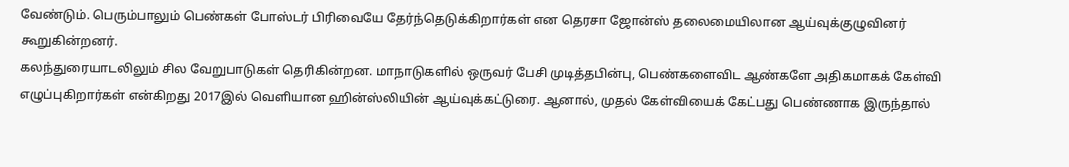வேண்டும். பெரும்பாலும் பெண்கள் போஸ்டர் பிரிவையே தேர்ந்தெடுக்கிறார்கள் என தெரசா ஜோன்ஸ் தலைமையிலான ஆய்வுக்குழுவினர் கூறுகின்றனர்.
கலந்துரையாடலிலும் சில வேறுபாடுகள் தெரிகின்றன. மாநாடுகளில் ஒருவர் பேசி முடித்தபின்பு, பெண்களைவிட ஆண்களே அதிகமாகக் கேள்வி எழுப்புகிறார்கள் என்கிறது 2017இல் வெளியான ஹின்ஸ்லியின் ஆய்வுக்கட்டுரை. ஆனால், முதல் கேள்வியைக் கேட்பது பெண்ணாக இருந்தால்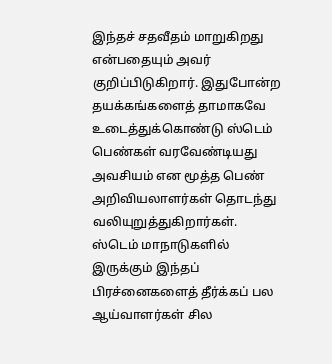இந்தச் சதவீதம் மாறுகிறது என்பதையும் அவர் குறிப்பிடுகிறார். இதுபோன்ற தயக்கங்களைத் தாமாகவே உடைத்துக்கொண்டு ஸ்டெம் பெண்கள் வரவேண்டியது அவசியம் என மூத்த பெண் அறிவியலாளர்கள் தொடந்து வலியுறுத்துகிறார்கள்.
ஸ்டெம் மாநாடுகளில் இருக்கும் இந்தப் பிரச்னைகளைத் தீர்க்கப் பல ஆய்வாளர்கள் சில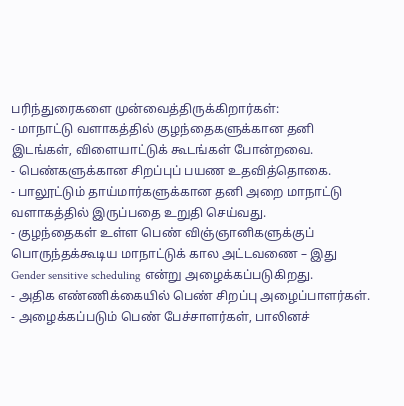பரிந்துரைகளை முன்வைத்திருக்கிறார்கள்:
- மாநாட்டு வளாகத்தில் குழந்தைகளுக்கான தனி இடங்கள், விளையாட்டுக் கூடங்கள் போன்றவை.
- பெண்களுக்கான சிறப்புப் பயண உதவித்தொகை.
- பாலூட்டும் தாய்மார்களுக்கான தனி அறை மாநாட்டு வளாகத்தில் இருப்பதை உறுதி செய்வது.
- குழந்தைகள் உள்ள பெண் விஞ்ஞானிகளுக்குப் பொருந்தக்கூடிய மாநாட்டுக் கால அட்டவணை – இது Gender sensitive scheduling என்று அழைக்கப்படுகிறது.
- அதிக எண்ணிக்கையில் பெண் சிறப்பு அழைப்பாளர்கள்.
- அழைக்கப்படும் பெண் பேச்சாளர்கள், பாலினச்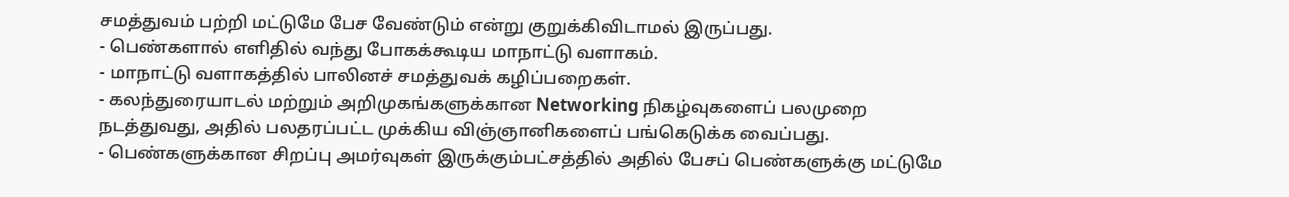சமத்துவம் பற்றி மட்டுமே பேச வேண்டும் என்று குறுக்கிவிடாமல் இருப்பது.
- பெண்களால் எளிதில் வந்து போகக்கூடிய மாநாட்டு வளாகம்.
- மாநாட்டு வளாகத்தில் பாலினச் சமத்துவக் கழிப்பறைகள்.
- கலந்துரையாடல் மற்றும் அறிமுகங்களுக்கான Networking நிகழ்வுகளைப் பலமுறை நடத்துவது, அதில் பலதரப்பட்ட முக்கிய விஞ்ஞானிகளைப் பங்கெடுக்க வைப்பது.
- பெண்களுக்கான சிறப்பு அமர்வுகள் இருக்கும்பட்சத்தில் அதில் பேசப் பெண்களுக்கு மட்டுமே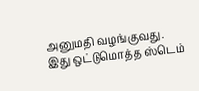அனுமதி வழங்குவது.
இது ஒட்டுமொத்த ஸ்டெம்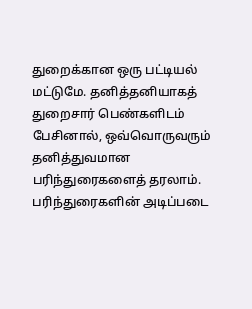துறைக்கான ஒரு பட்டியல் மட்டுமே. தனித்தனியாகத் துறைசார் பெண்களிடம் பேசினால், ஒவ்வொருவரும் தனித்துவமான பரிந்துரைகளைத் தரலாம். பரிந்துரைகளின் அடிப்படை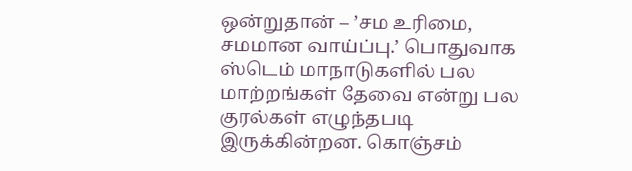ஒன்றுதான் – ’சம உரிமை, சமமான வாய்ப்பு.’ பொதுவாக ஸ்டெம் மாநாடுகளில் பல மாற்றங்கள் தேவை என்று பல குரல்கள் எழுந்தபடி இருக்கின்றன. கொஞ்சம்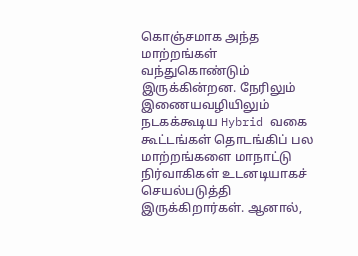கொஞ்சமாக அந்த மாற்றங்கள் வந்துகொண்டும் இருக்கின்றன. நேரிலும் இணையவழியிலும் நடகக்கூடிய Hybrid வகை கூட்டங்கள் தொடங்கிப் பல மாற்றங்களை மாநாட்டு நிர்வாகிகள் உடனடியாகச் செயல்படுத்தி இருக்கிறார்கள். ஆனால்,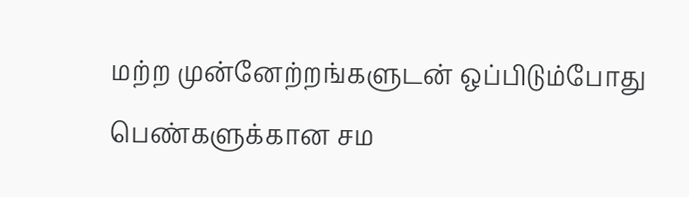மற்ற முன்னேற்றங்களுடன் ஒப்பிடும்போது பெண்களுக்கான சம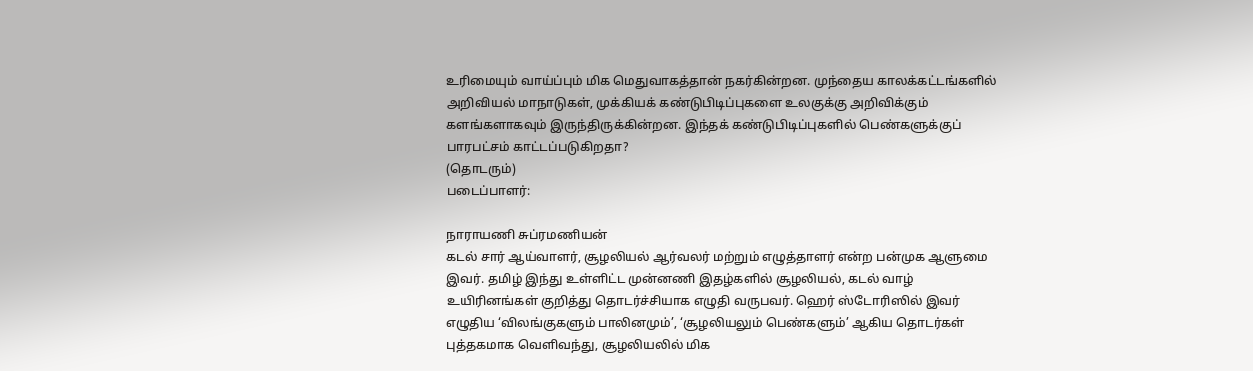உரிமையும் வாய்ப்பும் மிக மெதுவாகத்தான் நகர்கின்றன. முந்தைய காலக்கட்டங்களில் அறிவியல் மாநாடுகள், முக்கியக் கண்டுபிடிப்புகளை உலகுக்கு அறிவிக்கும் களங்களாகவும் இருந்திருக்கின்றன. இந்தக் கண்டுபிடிப்புகளில் பெண்களுக்குப் பாரபட்சம் காட்டப்படுகிறதா?
(தொடரும்)
படைப்பாளர்:

நாராயணி சுப்ரமணியன்
கடல் சார் ஆய்வாளர், சூழலியல் ஆர்வலர் மற்றும் எழுத்தாளர் என்ற பன்முக ஆளுமை இவர். தமிழ் இந்து உள்ளிட்ட முன்னணி இதழ்களில் சூழலியல், கடல் வாழ் உயிரினங்கள் குறித்து தொடர்ச்சியாக எழுதி வருபவர். ஹெர் ஸ்டோரிஸில் இவர் எழுதிய ‘விலங்குகளும் பாலினமும்’, ‘சூழலியலும் பெண்களும்’ ஆகிய தொடர்கள் புத்தகமாக வெளிவந்து, சூழலியலில் மிக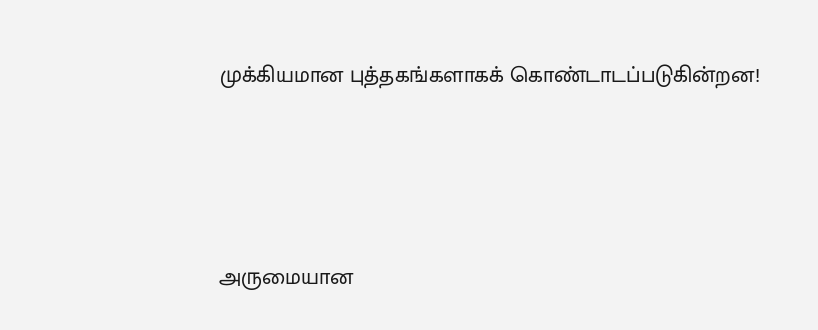முக்கியமான புத்தகங்களாகக் கொண்டாடப்படுகின்றன!





அருமையான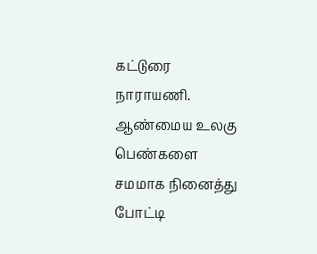கட்டுரை நாராயணி. ஆண்மைய உலகு பெண்களை சமமாக நினைத்து போட்டி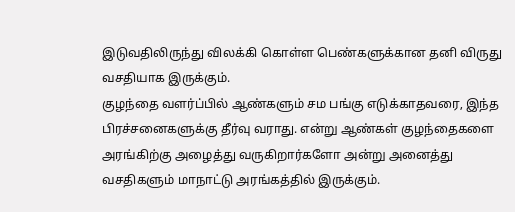இடுவதிலிருந்து விலக்கி கொள்ள பெண்களுக்கான தனி விருது வசதியாக இருக்கும்.
குழந்தை வளர்ப்பில் ஆண்களும் சம பங்கு எடுக்காதவரை, இந்த பிரச்சனைகளுக்கு தீர்வு வராது. என்று ஆண்கள் குழந்தைகளை அரங்கிற்கு அழைத்து வருகிறார்களோ அன்று அனைத்து வசதிகளும் மாநாட்டு அரங்கத்தில் இருக்கும்.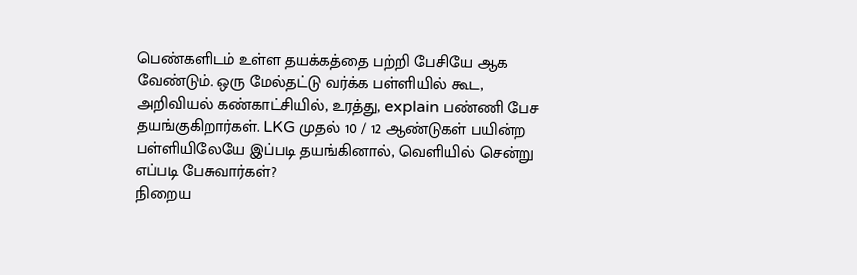பெண்களிடம் உள்ள தயக்கத்தை பற்றி பேசியே ஆக வேண்டும். ஒரு மேல்தட்டு வர்க்க பள்ளியில் கூட, அறிவியல் கண்காட்சியில், உரத்து, explain பண்ணி பேச தயங்குகிறார்கள். LKG முதல் 10 / 12 ஆண்டுகள் பயின்ற பள்ளியிலேயே இப்படி தயங்கினால், வெளியில் சென்று எப்படி பேசுவார்கள்?
நிறைய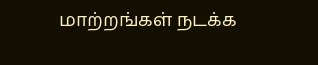மாற்றங்கள் நடக்க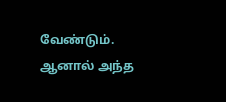வேண்டும்.
ஆனால் அந்த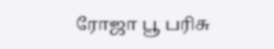ரோஜா பூ பரிசு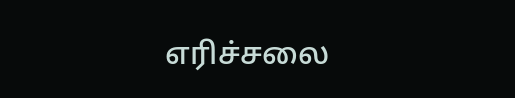எரிச்சலை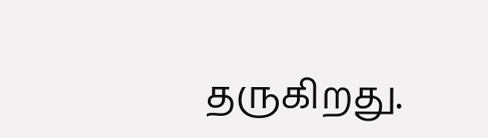தருகிறது.